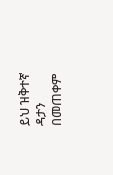ይህ ዝቅተኛ ዳታን በመጠቀም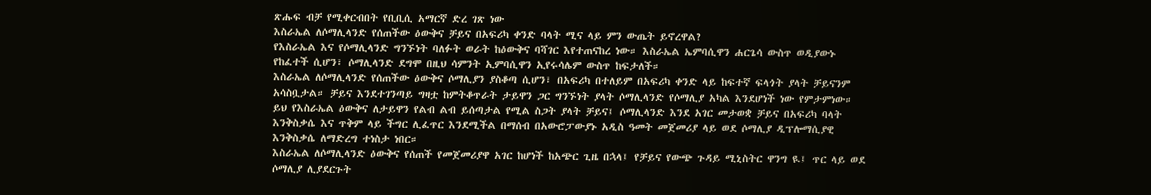ጽሑፍ ብቻ የሚቀርብበት የቢቢሲ አማርኛ ድረ ገጽ ነው
እስራኤል ለሶማሊላንድ የሰጠችው ዕውቅና ቻይና በአፍሪካ ቀንድ ባላት ሚና ላይ ምን ውጤት ይኖረዋል?
የእስራኤል እና የሶማሊላንድ ግንኙነት ባለፉት ወራት ከዕውቅና ባሻገር እየተጠናከረ ነው። እስራኤል ኤምባሲዋን ሐርጌሳ ውስጥ ወዲያውኑ የከፈተች ሲሆን፣ ሶማሊላንድ ደግሞ በዚህ ሳምንት ኢምባሲዋን ኢየሩሳሌም ውስጥ ከፍታለች።
እስራኤል ለሶማሊላንድ የሰጠችው ዕውቅና ሶማሊያን ያስቆጣ ሲሆን፣ በአፍሪካ በተለይም በአፍሪካ ቀንድ ላይ ከፍተኛ ፍላጎት ያላት ቻይናንም አሳስቧታል። ቻይና እንደተገንጣይ ግዛቷ ከምትቆጥራት ታይዋን ጋር ግንኙነት ያላት ሶማሊላንድ የሶማሊያ አካል እንደሆነች ነው የምታምነው።
ይህ የእስራኤል ዕውቅና ለታይዋን የልብ ልብ ይሰጣታል የሚል ስጋት ያላት ቻይና፤ ሶማሊላንድ እንደ አገር መታወቋ ቻይና በአፍሪካ ባላት እንቅስቃሴ እና ጥቅም ላይ ችግር ሊፈጥር እንደሚችል በማሰብ በአውሮፓውያኑ አዲስ ዓመት መጀመሪያ ላይ ወደ ሶማሊያ ዲፕሎማሲያዊ እንቅስቃሴ ለማድረግ ተነስታ ነበር።
እስራኤል ለሶማሊላንድ ዕውቅና የሰጠች የመጀመሪያዋ አገር ከሆነች ከአጭር ጊዜ በኋላ፤ የቻይና የውጭ ጉዳይ ሚኒስትር ዋንግ ዪ፤ ጥር ላይ ወደ ሶማሊያ ሊያደርጉት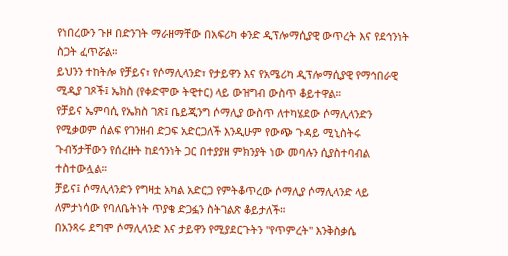የነበረውን ጉዞ በድንገት ማራዘማቸው በአፍሪካ ቀንድ ዲፕሎማሲያዊ ውጥረት እና የደኅንነት ስጋት ፈጥሯል።
ይህንን ተከትሎ የቻይና፣ የሶማሊላንድ፣ የታይዋን እና የአሜሪካ ዲፕሎማሲያዊ የማኅበራዊ ሚዲያ ገጾች፤ ኤክስ (የቀድሞው ትዊተር) ላይ ውዝግብ ውስጥ ቆይተዋል።
የቻይና ኤምባሲ የኤክስ ገጽ፤ ቤይጂንግ ሶማሊያ ውስጥ ለተካሄደው ሶማሊላንድን የሚቃወም ሰልፍ የገንዘብ ድጋፍ አድርጋለች እንዲሁም የውጭ ጉዳይ ሚኒስትሩ ጉብኝታቸውን የሰረዙት ከደኅንነት ጋር በተያያዘ ምክንያት ነው መባሉን ሲያስተባብል ተስተውሏል።
ቻይና፤ ሶማሊላንድን የግዛቷ አካል አድርጋ የምትቆጥረው ሶማሊያ ሶማሊላንድ ላይ ለምታነሳው የባለቤትነት ጥያቄ ድጋፏን ስትገልጽ ቆይታለች።
በአንጻሩ ደግሞ ሶማሊላንድ እና ታይዋን የሚያደርጉትን "የጥምረት" እንቅስቃሴ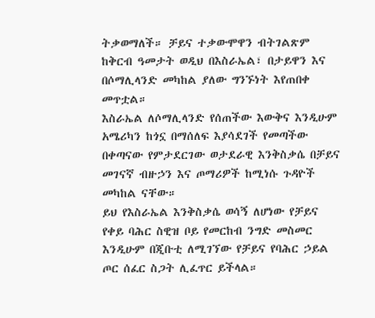ትቃወማለች። ቻይና ተቃውሞዋን ብትገልጽም ከቅርብ ዓመታት ወዲህ በእስራኤል፣ በታይዋን እና በሶማሊላንድ መካከል ያለው ግንኙነት እየጠበቀ መጥቷል።
እስራኤል ለሶማሊላንድ የሰጠችው እውቅና እንዲሁም አሜሪካን ከጎኗ በማሰለፍ እያሳደገች የመጣችው በቀጣናው የምታደርገው ወታደራዊ እንቅስቃሴ በቻይና መገናኛ ብዙኃን እና ጦማሪዎች ከሚነሱ ጉዳዮች መካከል ናቸው።
ይህ የእስራኤል እንቅስቃሴ ወሳኝ ለሆነው የቻይና የቀይ ባሕር ስዊዝ ቦይ የመርከብ ንግድ መስመር እንዲሁም በጂቡቲ ለሚገኘው የቻይና የባሕር ኃይል ጦር ሰፈር ስጋት ሊፈጥር ይችላል።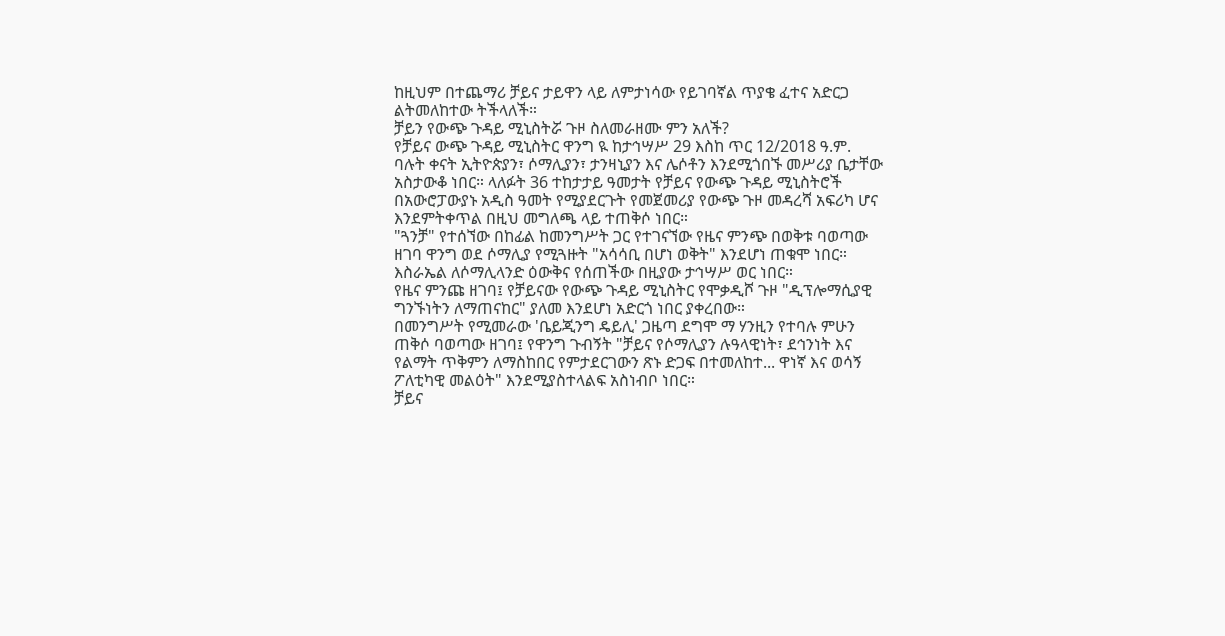ከዚህም በተጨማሪ ቻይና ታይዋን ላይ ለምታነሳው የይገባኛል ጥያቄ ፈተና አድርጋ ልትመለከተው ትችላለች።
ቻይን የውጭ ጉዳይ ሚኒስትሯ ጉዞ ስለመራዘሙ ምን አለች?
የቻይና ውጭ ጉዳይ ሚኒስትር ዋንግ ዪ ከታኅሣሥ 29 እስከ ጥር 12/2018 ዓ.ም. ባሉት ቀናት ኢትዮጵያን፣ ሶማሊያን፣ ታንዛኒያን እና ሌሶቶን እንደሚጎበኙ መሥሪያ ቤታቸው አስታውቆ ነበር። ላለፉት 36 ተከታታይ ዓመታት የቻይና የውጭ ጉዳይ ሚኒስትሮች በአውሮፓውያኑ አዲስ ዓመት የሚያደርጉት የመጀመሪያ የውጭ ጉዞ መዳረሻ አፍሪካ ሆና እንደምትቀጥል በዚህ መግለጫ ላይ ተጠቅሶ ነበር።
"ጓንቻ" የተሰኘው በከፊል ከመንግሥት ጋር የተገናኘው የዜና ምንጭ በወቅቱ ባወጣው ዘገባ ዋንግ ወደ ሶማሊያ የሚጓዙት "አሳሳቢ በሆነ ወቅት" እንደሆነ ጠቁሞ ነበር። እስራኤል ለሶማሊላንድ ዕውቅና የሰጠችው በዚያው ታኅሣሥ ወር ነበር።
የዜና ምንጩ ዘገባ፤ የቻይናው የውጭ ጉዳይ ሚኒስትር የሞቃዲሾ ጉዞ "ዲፕሎማሲያዊ ግንኙነትን ለማጠናከር" ያለመ እንደሆነ አድርጎ ነበር ያቀረበው።
በመንግሥት የሚመራው 'ቤይጂንግ ዴይሊ' ጋዜጣ ደግሞ ማ ሃንዚን የተባሉ ምሁን ጠቅሶ ባወጣው ዘገባ፤ የዋንግ ጉብኝት "ቻይና የሶማሊያን ሉዓላዊነት፣ ደኅንነት እና የልማት ጥቅምን ለማስከበር የምታደርገውን ጽኑ ድጋፍ በተመለከተ... ዋነኛ እና ወሳኝ ፖለቲካዊ መልዕት" እንደሚያስተላልፍ አስነብቦ ነበር።
ቻይና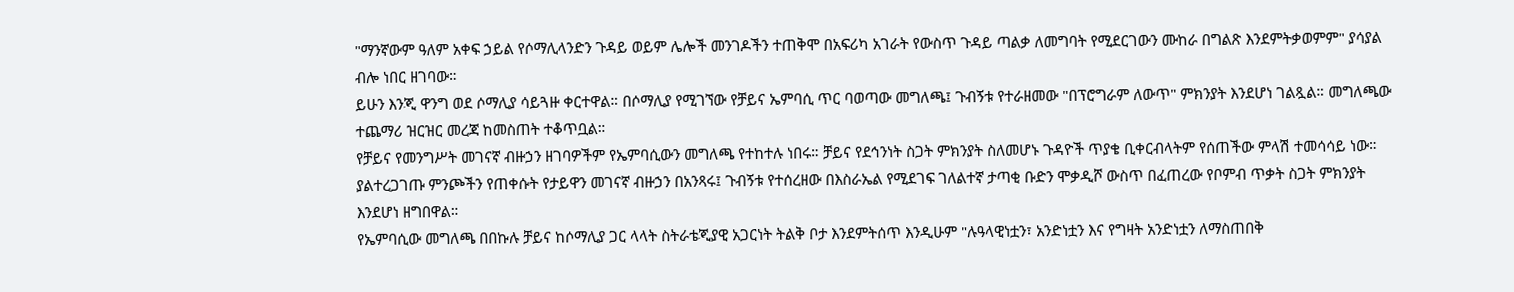"ማንኛውም ዓለም አቀፍ ኃይል የሶማሊላንድን ጉዳይ ወይም ሌሎች መንገዶችን ተጠቅሞ በአፍሪካ አገራት የውስጥ ጉዳይ ጣልቃ ለመግባት የሚደርገውን ሙከራ በግልጽ እንደምትቃወምም" ያሳያል ብሎ ነበር ዘገባው።
ይሁን እንጂ ዋንግ ወደ ሶማሊያ ሳይጓዙ ቀርተዋል። በሶማሊያ የሚገኘው የቻይና ኤምባሲ ጥር ባወጣው መግለጫ፤ ጉብኝቱ የተራዘመው "በፕሮግራም ለውጥ" ምክንያት እንደሆነ ገልጿል። መግለጫው ተጨማሪ ዝርዝር መረጃ ከመስጠት ተቆጥቧል።
የቻይና የመንግሥት መገናኛ ብዙኃን ዘገባዎችም የኤምባሲውን መግለጫ የተከተሉ ነበሩ። ቻይና የደኅንነት ስጋት ምክንያት ስለመሆኑ ጉዳዮች ጥያቄ ቢቀርብላትም የሰጠችው ምላሽ ተመሳሳይ ነው።
ያልተረጋገጡ ምንጮችን የጠቀሱት የታይዋን መገናኛ ብዙኃን በአንጻሩ፤ ጉብኝቱ የተሰረዘው በእስራኤል የሚደገፍ ገለልተኛ ታጣቂ ቡድን ሞቃዲሾ ውስጥ በፈጠረው የቦምብ ጥቃት ስጋት ምክንያት እንደሆነ ዘግበዋል።
የኤምባሲው መግለጫ በበኩሉ ቻይና ከሶማሊያ ጋር ላላት ስትራቴጂያዊ አጋርነት ትልቅ ቦታ እንደምትሰጥ እንዲሁም "ሉዓላዊነቷን፣ አንድነቷን እና የግዛት አንድነቷን ለማስጠበቅ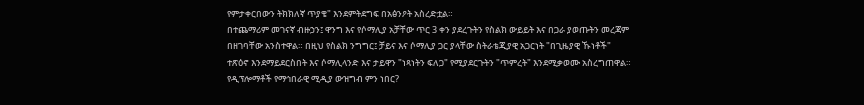የምታቀርበውን ትክክለኛ ጥያቄ" እንደምትደግፍ በአፅንዖት አስረድቷል።
በተጨማሪም መገናኛ ብዙኃን፤ ዋንግ እና የሶማሊያ አቻቸው ጥር 3 ቀን ያደረጉትን የስልክ ውይይት እና በጋራ ያወጡትን መረጃም በዘገባቸው አንስተዋል። በዚህ የስልክ ንግግር፤ ቻይና እና ሶማሊያ ጋር ያላቸው ስትራቴጂያዊ አጋርነት "በጊዜያዊ ኹነቶች" ተጽዕኖ እንደማይደርስበት እና ሶማሊላንድ እና ታይዋን "ነጻነትን ፍለጋ" የሚያደርጉትን "ጥምረት" እንደሚቃወሙ አስረግጠዋል።
የዲፕሎማቶች የማኅበራዊ ሚዲያ ውዝግብ ምን ነበር?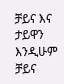ቻይና እና ታይዋን እንዲሁም ቻይና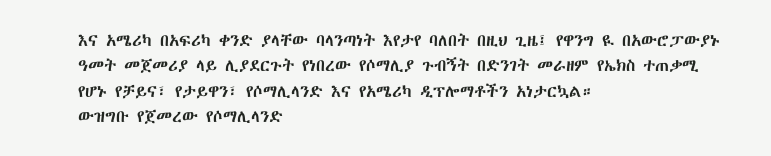እና አሜሪካ በአፍሪካ ቀንድ ያላቸው ባላንጣነት እየታየ ባለበት በዚህ ጊዜ፤ የዋንግ ዪ በአውሮፓውያኑ ዓመት መጀመሪያ ላይ ሊያደርጉት የነበረው የሶማሊያ ጉብኝት በድንገት መራዘም የኤክስ ተጠቃሚ የሆኑ የቻይና፣ የታይዋን፣ የሶማሊላንድ እና የአሜሪካ ዲፕሎማቶችን አነታርኳል።
ውዝግቡ የጀመረው የሶማሊላንድ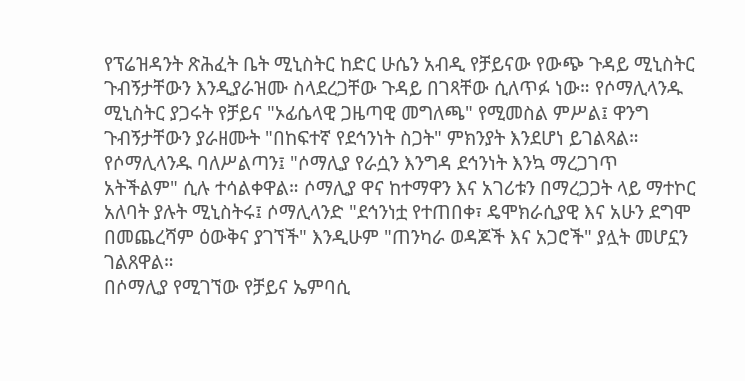የፕሬዝዳንት ጽሕፈት ቤት ሚኒስትር ከድር ሁሴን አብዲ የቻይናው የውጭ ጉዳይ ሚኒስትር ጉብኝታቸውን እንዲያራዝሙ ስላደረጋቸው ጉዳይ በገጻቸው ሲለጥፉ ነው። የሶማሊላንዱ ሚኒስትር ያጋሩት የቻይና "ኦፊሴላዊ ጋዜጣዊ መግለጫ" የሚመስል ምሥል፤ ዋንግ ጉብኝታቸውን ያራዘሙት "በከፍተኛ የደኅንነት ስጋት" ምክንያት እንደሆነ ይገልጻል።
የሶማሊላንዱ ባለሥልጣን፤ "ሶማሊያ የራሷን እንግዳ ደኅንነት እንኳ ማረጋገጥ አትችልም" ሲሉ ተሳልቀዋል። ሶማሊያ ዋና ከተማዋን እና አገሪቱን በማረጋጋት ላይ ማተኮር አለባት ያሉት ሚኒስትሩ፤ ሶማሊላንድ "ደኅንነቷ የተጠበቀ፣ ዴሞክራሲያዊ እና አሁን ደግሞ በመጨረሻም ዕውቅና ያገኘች" እንዲሁም "ጠንካራ ወዳጆች እና አጋሮች" ያሏት መሆኗን ገልጸዋል።
በሶማሊያ የሚገኘው የቻይና ኤምባሲ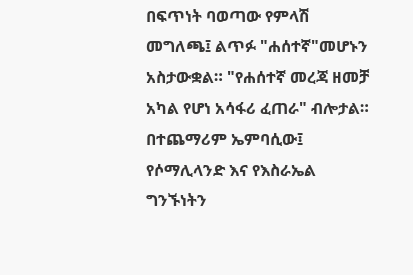በፍጥነት ባወጣው የምላሽ መግለጫ፤ ልጥፉ "ሐሰተኛ"መሆኑን አስታውቋል። "የሐሰተኛ መረጃ ዘመቻ አካል የሆነ አሳፋሪ ፈጠራ" ብሎታል።
በተጨማሪም ኤምባሲው፤ የሶማሊላንድ እና የእስራኤል ግንኙነትን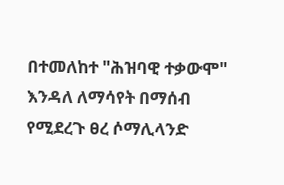በተመለከተ "ሕዝባዊ ተቃውሞ" እንዳለ ለማሳየት በማሰብ የሚደረጉ ፀረ ሶማሊላንድ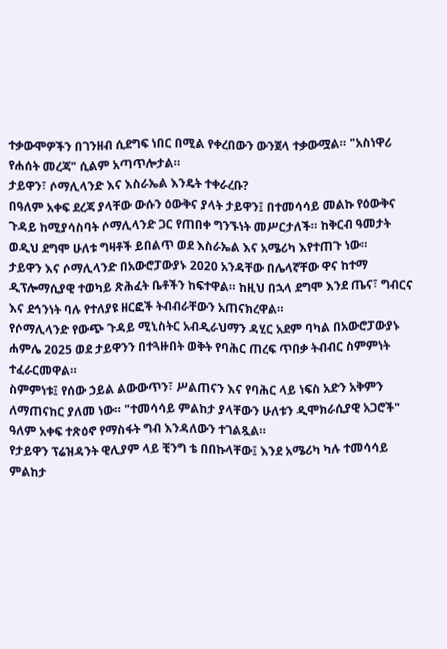ተቃውሞዎችን በገንዘብ ሲደግፍ ነበር በሚል የቀረበውን ውንጀላ ተቃውሟል። "አስነዋሪ የሐሰት መረጃ" ሲልም አጣጥሎታል።
ታይዋን፣ ሶማሊላንድ እና እስራኤል እንዴት ተቀራረቡ?
በዓለም አቀፍ ደረጃ ያላቸው ውሱን ዕውቅና ያላት ታይዋን፤ በተመሳሳይ መልኩ የዕውቅና ጉዳይ ከሚያሳስባት ሶማሊላንድ ጋር የጠበቀ ግንኙነት መሥርታለች። ከቅርብ ዓመታት ወዲህ ደግሞ ሁለቱ ግዛቶች ይበልጥ ወደ እስራኤል እና አሜሪካ እየተጠጉ ነው።
ታይዋን እና ሶማሊላንድ በአውሮፓውያኑ 2020 አንዳቸው በሌላኛቸው ዋና ከተማ ዲፕሎማሲያዊ ተወካይ ጽሕፈት ቤቶችን ከፍተዋል። ከዚህ በኋላ ደግሞ እንደ ጤና፣ ግብርና እና ደኅንነት ባሉ የተለያዩ ዘርፎች ትብብራቸውን አጠናክረዋል።
የሶማሊላንድ የውጭ ጉዳይ ሚኒስትር አብዲራህማን ዳሂር አደም ባካል በአውሮፓውያኑ ሐምሌ 2025 ወደ ታይዋንን በተጓዙበት ወቅት የባሕር ጠረፍ ጥበቃ ትብብር ስምምነት ተፈራርመዋል።
ስምምነቱ፤ የሰው ኃይል ልውውጥን፣ ሥልጠናን እና የባሕር ላይ ነፍስ አድን አቅምን ለማጠናከር ያለመ ነው። "ተመሳሳይ ምልከታ ያላቸውን ሁለቱን ዲሞክራሲያዊ አጋሮች" ዓለም አቀፍ ተጽዕኖ የማስፋት ግብ እንዳለውን ተገልጿል።
የታይዋን ፕሬዝዳንት ዊሊያም ላይ ቺንግ ቴ በበኩላቸው፤ እንደ አሜሪካ ካሉ ተመሳሳይ ምልከታ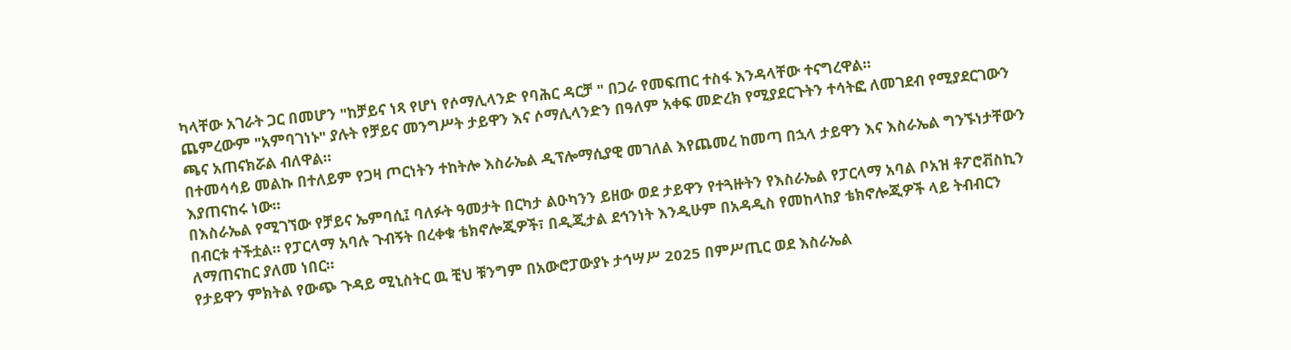ካላቸው አገራት ጋር በመሆን "ከቻይና ነጻ የሆነ የሶማሊላንድ የባሕር ዳርቻ " በጋራ የመፍጠር ተስፋ እንዳላቸው ተናግረዋል።
ጨምረውም "አምባገነኑ" ያሉት የቻይና መንግሥት ታይዋን እና ሶማሊላንድን በዓለም አቀፍ መድረክ የሚያደርጉትን ተሳትፎ ለመገደብ የሚያደርገውን ጫና አጠናክሯል ብለዋል።
በተመሳሳይ መልኩ በተለይም የጋዛ ጦርነትን ተከትሎ እስራኤል ዲፕሎማሲያዊ መገለል እየጨመረ ከመጣ በኋላ ታይዋን እና እስራኤል ግንኙነታቸውን እያጠናከሩ ነው።
በእስራኤል የሚገኘው የቻይና ኤምባሲ፤ ባለፉት ዓመታት በርካታ ልዑካንን ይዘው ወደ ታይዋን የተጓዙትን የእስራኤል የፓርላማ አባል ቦአዝ ቶፖሮቭስኪን በብርቱ ተችቷል። የፓርላማ አባሉ ጉብኝት በረቀቁ ቴክኖሎጂዎች፣ በዲጂታል ደኅንነት እንዲሁም በአዳዲስ የመከላከያ ቴክኖሎጂዎች ላይ ትብብርን ለማጠናከር ያለመ ነበር።
የታይዋን ምክትል የውጭ ጉዳይ ሚኒስትር ዉ ቺህ ቹንግም በአውሮፓውያኑ ታኅሣሥ 2025 በምሥጢር ወደ እስራኤል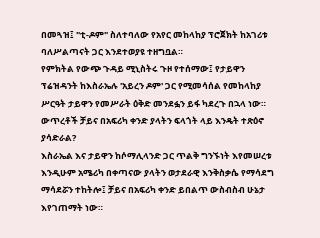በመጓዝ፤ "ቲ-ዶም" ስለተባለው የአየር መከላከያ ፕሮጀክት ከአገሪቱ ባለሥልጣናት ጋር እንደተወያዩ ተዘግቧል።
የምክትል የውጭ ጉዳይ ሚኒስትሩ ጉዞ የተሰማው፤ የታይዋን ፕሬዝዳንት ከእስራኤሉ 'አይረን ዶም' ጋር የሚመሳሰል የመከላከያ ሥርዓት ታይዋን የመሥራት ዕቅድ መንደፏን ይፋ ካደረጉ በኋላ ነው።
ውጥረቶች ቻይና በአፍሪካ ቀንድ ያላትን ፍላጎት ላይ እንዴት ተጽዕኖ ያሳድራል?
እስራኤል እና ታይዋን ከሶማሊላንድ ጋር ጥልቅ ግንኙነት እየመሠረቱ እንዲሁም አሜሪካ በቀጣናው ያላትን ወታደራዊ እንቅስቃሴ የማሳደግ ማሳደሯን ተከትሎ፤ ቻይና በአፍሪካ ቀንድ ይበልጥ ውስብስብ ሁኔታ እየገጠማት ነው።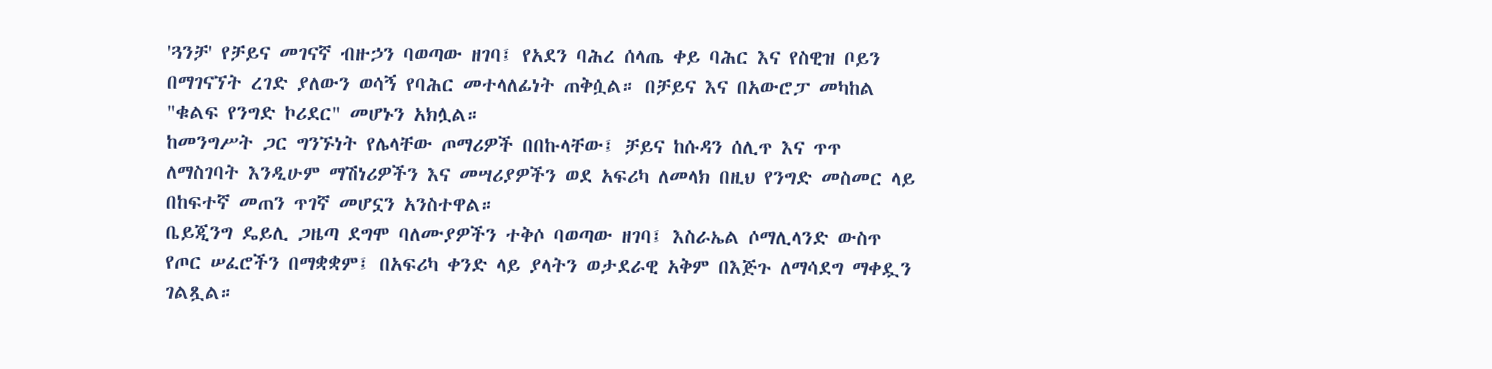'ጓንቻ' የቻይና መገናኛ ብዙኃን ባወጣው ዘገባ፤ የአደን ባሕረ ሰላጤ ቀይ ባሕር እና የስዊዝ ቦይን በማገናኘት ረገድ ያለውን ወሳኝ የባሕር መተላለፊነት ጠቅሷል። በቻይና እና በአውሮፓ መካከል "ቁልፍ የንግድ ኮሪደር" መሆኑን አክሏል።
ከመንግሥት ጋር ግንኙነት የሌላቸው ጦማሪዎች በበኩላቸው፤ ቻይና ከሱዳን ሰሊጥ እና ጥጥ ለማስገባት እንዲሁም ማሽነሪዎችን እና መሣሪያዎችን ወደ አፍሪካ ለመላክ በዚህ የንግድ መስመር ላይ በከፍተኛ መጠን ጥገኛ መሆኗን አንስተዋል።
ቤይጂንግ ዴይሊ ጋዜጣ ደግሞ ባለሙያዎችን ተቅሶ ባወጣው ዘገባ፤ እስራኤል ሶማሊላንድ ውስጥ የጦር ሠፈሮችን በማቋቋም፤ በአፍሪካ ቀንድ ላይ ያላትን ወታደራዊ አቅም በእጅጉ ለማሳደግ ማቀዷን ገልጿል።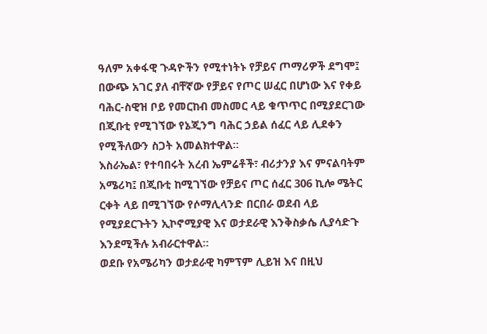ዓለም አቀፋዊ ጉዳዮችን የሚተነትኑ የቻይና ጦማሪዎች ደግሞ፤ በውጭ አገር ያለ ብቸኛው የቻይና የጦር ሠፈር በሆነው እና የቀይ ባሕር-ስዊዝ ቦይ የመርከብ መስመር ላይ ቁጥጥር በሚያደርገው በጂቡቲ የሚገኘው የኔጂንግ ባሕር ኃይል ሰፈር ላይ ሊደቀን የሚችለውን ስጋት አመልክተዋል።
እስራኤል፣ የተባበሩት አረብ ኤምሬቶች፣ ብሪታንያ እና ምናልባትም አሜሪካ፤ በጂቡቲ ከሚገኘው የቻይና ጦር ሰፈር 306 ኪሎ ሜትር ርቀት ላይ በሚገኘው የሶማሊላንድ በርበራ ወደብ ላይ የሚያደርጉትን ኢኮኖሚያዊ እና ወታደራዊ እንቅስቃሴ ሊያሳድጉ እንደሚችሉ አብራርተዋል።
ወደቡ የአሜሪካን ወታደራዊ ካምፕም ሊይዝ እና በዚህ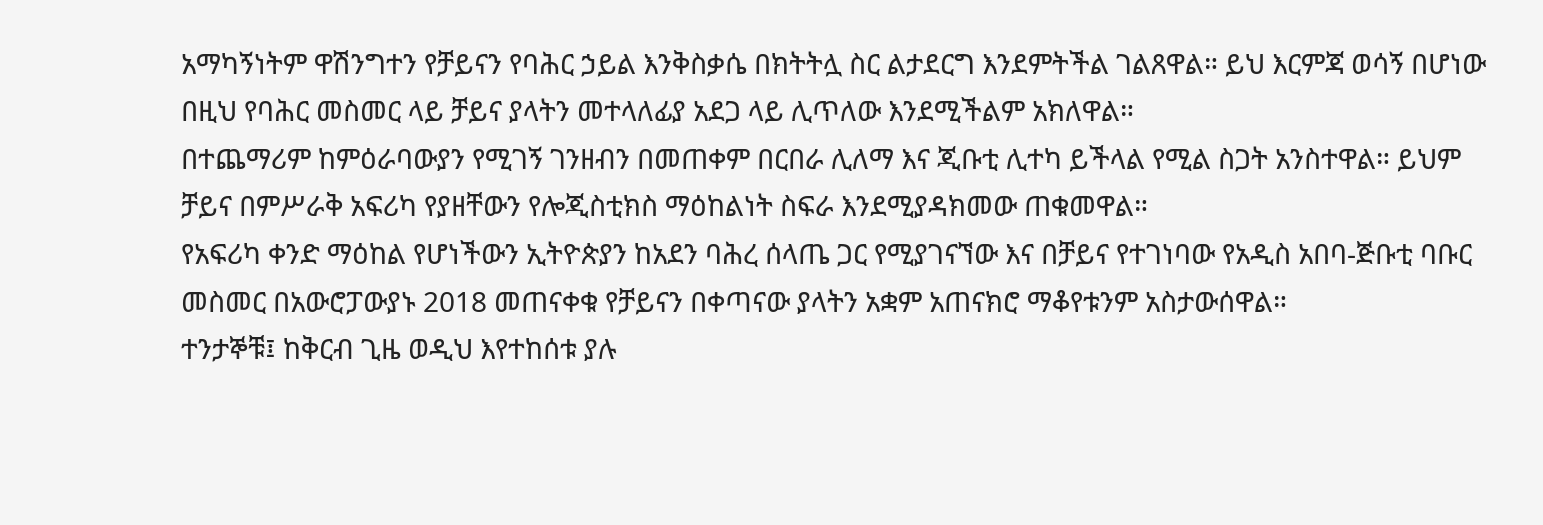አማካኝነትም ዋሽንግተን የቻይናን የባሕር ኃይል እንቅስቃሴ በክትትሏ ስር ልታደርግ እንደምትችል ገልጸዋል። ይህ እርምጃ ወሳኝ በሆነው በዚህ የባሕር መስመር ላይ ቻይና ያላትን መተላለፊያ አደጋ ላይ ሊጥለው እንደሚችልም አክለዋል።
በተጨማሪም ከምዕራባውያን የሚገኝ ገንዘብን በመጠቀም በርበራ ሊለማ እና ጂቡቲ ሊተካ ይችላል የሚል ስጋት አንስተዋል። ይህም ቻይና በምሥራቅ አፍሪካ የያዘቸውን የሎጂስቲክስ ማዕከልነት ስፍራ እንደሚያዳክመው ጠቁመዋል።
የአፍሪካ ቀንድ ማዕከል የሆነችውን ኢትዮጵያን ከአደን ባሕረ ሰላጤ ጋር የሚያገናኘው እና በቻይና የተገነባው የአዲስ አበባ-ጅቡቲ ባቡር መስመር በአውሮፓውያኑ 2018 መጠናቀቁ የቻይናን በቀጣናው ያላትን አቋም አጠናክሮ ማቆየቱንም አስታውሰዋል።
ተንታኞቹ፤ ከቅርብ ጊዜ ወዲህ እየተከሰቱ ያሉ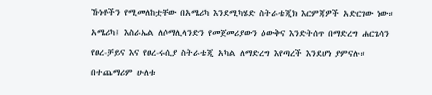ኹነቶችን የሚመለከቷቸው በአሜሪካ እንደሚካሄድ ስትራቴጂክ እርምጃዎች አድርገው ነው። አሜሪካ፤ እስራኤል ለሶማሊላንድን የመጀመሪያውን ዕውቅና እንድትሰጥ በማድረግ ሐርጌሳን የፀረ-ቻይና እና የፀረ-ሩሲያ ስትራቴጂ አካል ለማድረግ እየጣረች እንደሆነ ያምናሉ።
በተጨማሪም ሁለቱ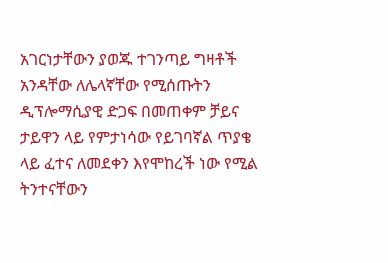አገርነታቸውን ያወጁ ተገንጣይ ግዛቶች አንዳቸው ለሌላኛቸው የሚሰጡትን ዲፕሎማሲያዊ ድጋፍ በመጠቀም ቻይና ታይዋን ላይ የምታነሳው የይገባኛል ጥያቄ ላይ ፈተና ለመደቀን እየሞከረች ነው የሚል ትንተናቸውን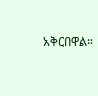አቅርበዋል።